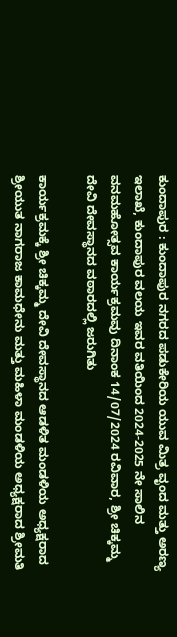ಕುಂದಾಪುರ : ಕುಂದಾಪುರ ನಗರದ ಪಡುಕೇರಿಯ ಯುವ ಮಿತ್ರ ವೃಂದ ಮತ್ತು ಅರಣ್ಯ ಇಲಾಖೆ, ಕುಂದಾಪುರ ವಲಯ ಇವರ ವತಿಯಿಂದ 2024-2025 ನೇ ಸಾಲಿನ ವನಮಹೋತ್ಸವ ಕಾರ್ಯಕ್ರಮವು ದಿನಾಂಕ 14/07/2024 ರವಿವಾರ, ಶ್ರೀ ಚಿಕ್ಕಮ್ಮ ದೇವಿ ದೇವಸ್ಥಾನದ ವಠಾರದಲ್ಲಿ ಜರುಗಿತು

ಕಾರ್ಯಕ್ರಮಕ್ಕೆ ಶ್ರೀ ಚಿಕ್ಕಮ್ಮ ದೇವಿ ದೇವಸ್ಥಾನದ ಆಡಳಿತ ಮಂಡಳಿಯ ಅಧ್ಯಕ್ಷರಾದ ಶ್ರೀಯುತ ನಾಗರಾಜ ಕಾಮಧೇನು ಮತ್ತು ಮಹಿಳಾ ಮಂಡಳಿಯ ಅಧ್ಯಕ್ಷರಾದ ಶ್ರೀಮತಿ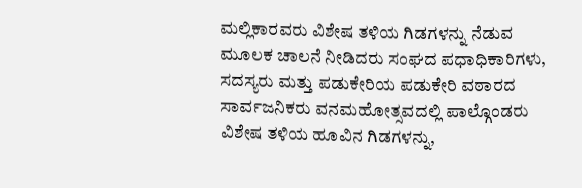ಮಲ್ಲಿಕಾರವರು ವಿಶೇಷ ತಳಿಯ ಗಿಡಗಳನ್ನು ನೆಡುವ ಮೂಲಕ ಚಾಲನೆ ನೀಡಿದರು ಸಂಘದ ಪಧಾಧಿಕಾರಿಗಳು, ಸದಸ್ಯರು ಮತ್ತು ಪಡುಕೇರಿಯ ಪಡುಕೇರಿ ವಠಾರದ ಸಾರ್ವಜನಿಕರು ವನಮಹೋತ್ಸವದಲ್ಲಿ ಪಾಲ್ಗೊಂಡರು
ವಿಶೇಷ ತಳಿಯ ಹೂವಿನ ಗಿಡಗಳನ್ನು,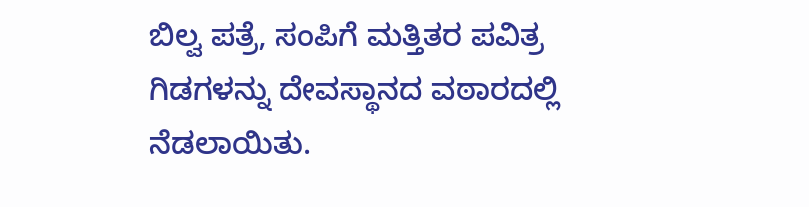ಬಿಲ್ವ ಪತ್ರೆ, ಸಂಪಿಗೆ ಮತ್ತಿತರ ಪವಿತ್ರ ಗಿಡಗಳನ್ನು ದೇವಸ್ಥಾನದ ವಠಾರದಲ್ಲಿ ನೆಡಲಾಯಿತು.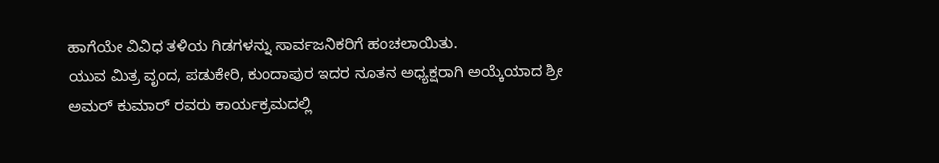ಹಾಗೆಯೇ ವಿವಿಧ ತಳಿಯ ಗಿಡಗಳನ್ನು ಸಾರ್ವಜನಿಕರಿಗೆ ಹಂಚಲಾಯಿತು.
ಯುವ ಮಿತ್ರ ವೃಂದ, ಪಡುಕೇರಿ, ಕುಂದಾಪುರ ಇದರ ನೂತನ ಅಧ್ಯಕ್ಷರಾಗಿ ಅಯ್ಕೆಯಾದ ಶ್ರೀ ಅಮರ್ ಕುಮಾರ್ ರವರು ಕಾರ್ಯಕ್ರಮದಲ್ಲಿ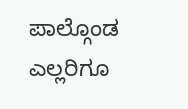ಪಾಲ್ಗೊಂಡ ಎಲ್ಲರಿಗೂ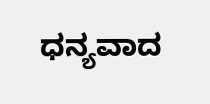ಧನ್ಯವಾದ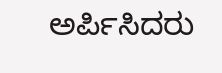ಅರ್ಪಿಸಿದರು